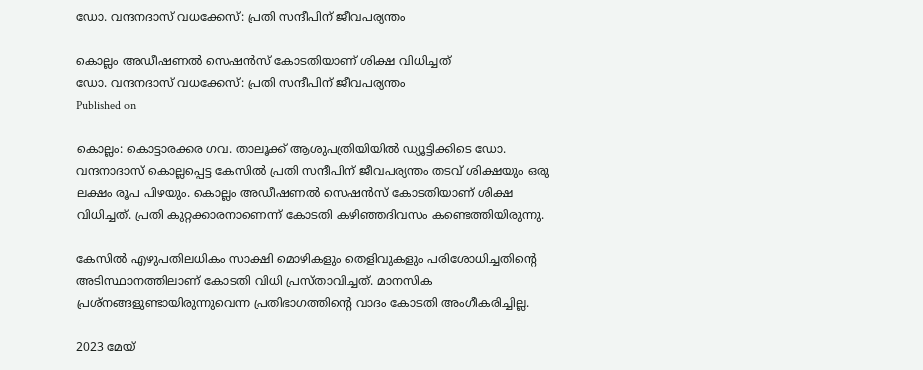ഡോ. വന്ദനദാസ് വധക്കേസ്: പ്രതി സന്ദീപിന് ജീവപര്യന്തം

കൊല്ലം അഡീഷണൽ സെഷൻസ് കോടതിയാണ് ശിക്ഷ വിധിച്ചത്
ഡോ. വന്ദനദാസ് വധക്കേസ്: പ്രതി സന്ദീപിന് ജീവപര്യന്തം
Published on

കൊല്ലം: കൊട്ടാരക്കര ഗവ. താലൂക്ക് ആശുപത്രിയിയിൽ ഡ്യൂട്ടിക്കിടെ ഡോ. വന്ദനാദാസ് കൊല്ലപ്പെട്ട കേസിൽ പ്രതി സന്ദീപിന് ജീവപര്യന്തം തടവ് ശിക്ഷയും ഒരു ലക്ഷം രൂപ പിഴയും. കൊല്ലം അഡീഷണൽ സെഷൻസ് കോടതിയാണ് ശിക്ഷ വിധിച്ചത്. പ്രതി കുറ്റക്കാരനാണെന്ന് കോടതി കഴിഞ്ഞദിവസം കണ്ടെത്തിയിരുന്നു.

കേസിൽ എഴുപതിലധികം സാക്ഷി മൊഴികളും തെളിവുകളും പരിശോധിച്ചതിന്റെ അടിസ്ഥാനത്തിലാണ് കോടതി വിധി പ്രസ്താവിച്ചത്. മാനസിക പ്രശ്നങ്ങളുണ്ടായിരുന്നുവെന്ന പ്രതിഭാഗത്തിന്റെ വാദം കോടതി അംഗീകരിച്ചില്ല.

2023 മേയ്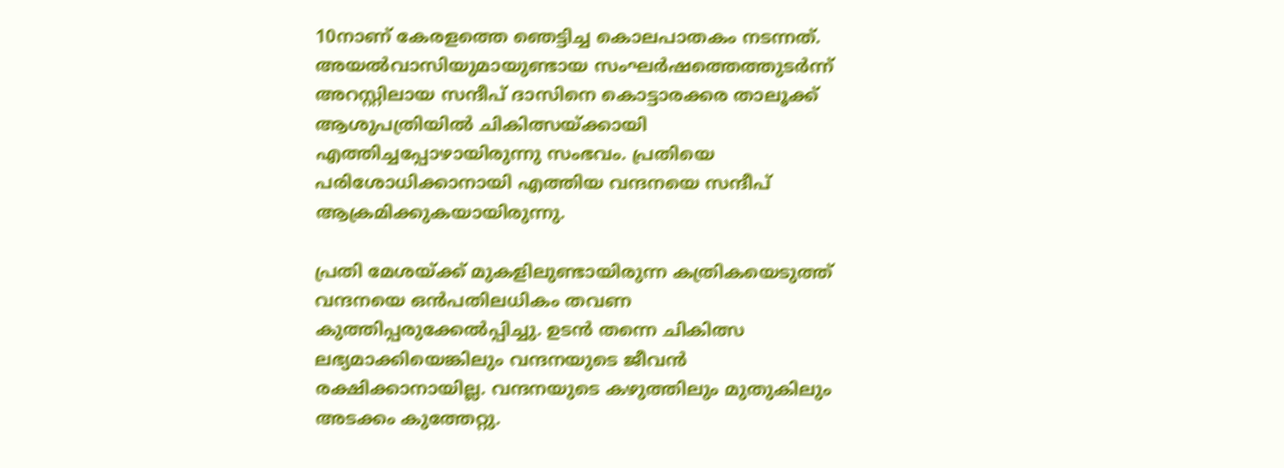10നാണ് കേരളത്തെ ഞെട്ടിച്ച കൊലപാതകം നടന്നത്. അയൽവാസിയുമായുണ്ടായ സംഘർഷത്തെത്തുടർന്ന് അറസ്റ്റിലായ സന്ദീപ് ദാസിനെ കൊട്ടാരക്കര താലൂക്ക് ആശുപത്രിയിൽ ചികിത്സയ്ക്കായി എത്തിച്ചപ്പോഴായിരുന്നു സംഭവം. പ്രതിയെ പരിശോധിക്കാനായി എത്തിയ വന്ദനയെ സന്ദീപ് ആക്രമിക്കുകയായിരുന്നു.

പ്രതി മേശയ്ക്ക് മുകളിലുണ്ടായിരുന്ന കത്രികയെടുത്ത് വന്ദനയെ ഒൻപതിലധികം തവണ കുത്തിപ്പരുക്കേൽപ്പിച്ചു. ഉടൻ തന്നെ ചികിത്സ ലഭ്യമാക്കിയെങ്കിലും വന്ദനയുടെ ജീവൻ രക്ഷിക്കാനായില്ല. വന്ദനയുടെ കഴുത്തിലും മുതുകിലും അടക്കം കുത്തേറ്റു.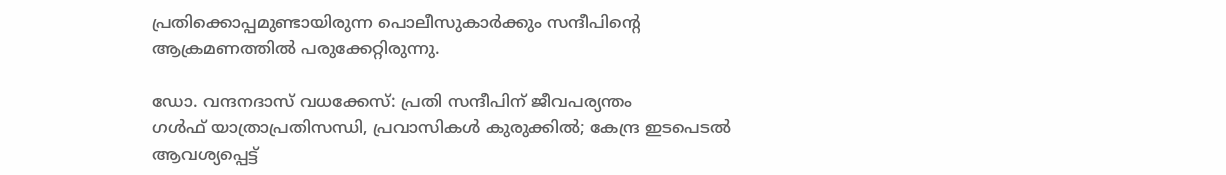പ്രതിക്കൊപ്പമുണ്ടായിരുന്ന പൊലീസുകാർക്കും സന്ദീപിന്റെ ആക്രമണത്തിൽ പരുക്കേറ്റിരുന്നു.

ഡോ. വന്ദനദാസ് വധക്കേസ്: പ്രതി സന്ദീപിന് ജീവപര്യന്തം
ഗൾഫ് യാത്രാപ്രതിസന്ധി, പ്രവാസികൾ കുരുക്കിൽ; കേന്ദ്ര ഇടപെടൽ ആവശ്യപ്പെട്ട്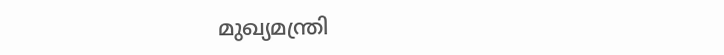മുഖ്യമന്ത്രി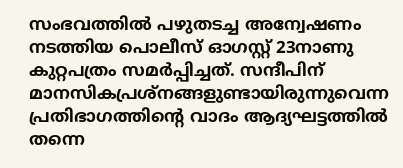സംഭവത്തിൽ പഴുതടച്ച അന്വേഷണം നടത്തിയ പൊലീസ് ഓഗസ്റ്റ് 23നാണു കുറ്റപത്രം സമർപ്പിച്ചത്. സന്ദീപിന് മാനസികപ്രശ്നങ്ങളുണ്ടായിരുന്നുവെന്ന പ്രതിഭാഗത്തിന്റെ വാദം ആദ്യഘട്ടത്തിൽ തന്നെ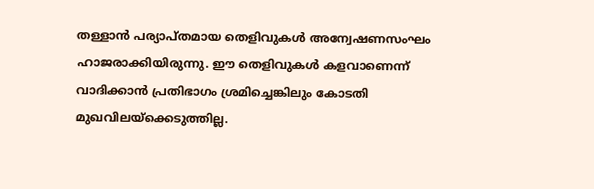തള്ളാൻ പര്യാപ്തമായ തെളിവുകൾ അന്വേഷണസംഘം ഹാജരാക്കിയിരുന്നു. ഈ തെളിവുകൾ കളവാണെന്ന് വാദിക്കാൻ പ്രതിഭാഗം ശ്രമിച്ചെങ്കിലും കോടതി മുഖവിലയ്ക്കെടുത്തില്ല.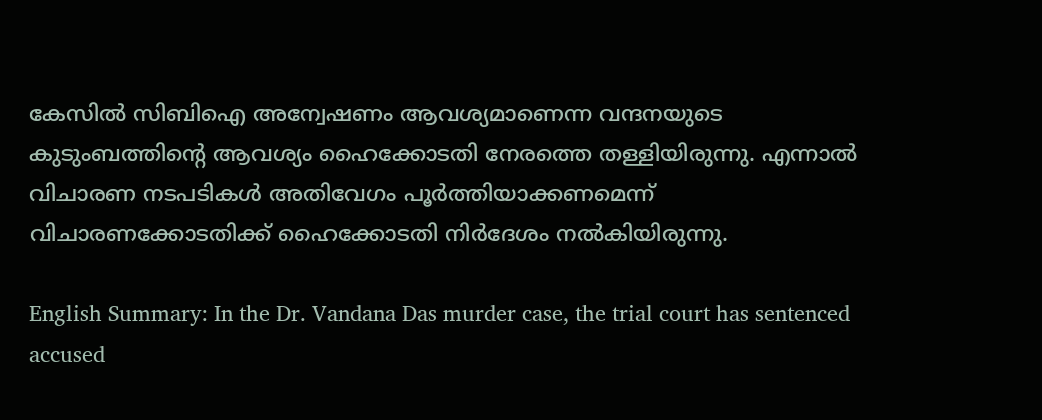കേസിൽ സിബിഐ അന്വേഷണം ആവശ്യമാണെന്ന വന്ദനയുടെ കുടുംബത്തിന്റെ ആവശ്യം ഹൈക്കോടതി നേരത്തെ തള്ളിയിരുന്നു. എന്നാൽ വിചാരണ നടപടികൾ അതിവേഗം പൂർത്തിയാക്കണമെന്ന് വിചാരണക്കോടതിക്ക് ഹൈക്കോടതി നിർദേശം നൽകിയിരുന്നു.

English Summary: In the Dr. Vandana Das murder case, the trial court has sentenced accused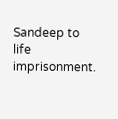Sandeep to life imprisonment.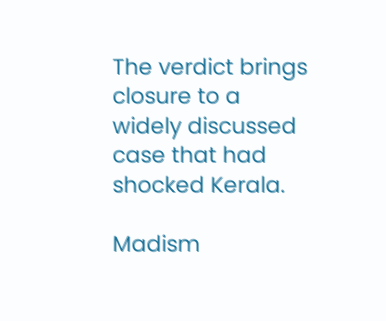The verdict brings closure to a widely discussed case that had shocked Kerala.

Madism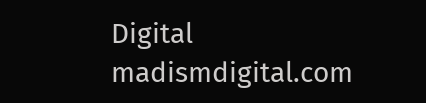Digital
madismdigital.com